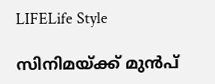LIFELife Style

സിനിമയ്ക്ക് മുന്‍പ്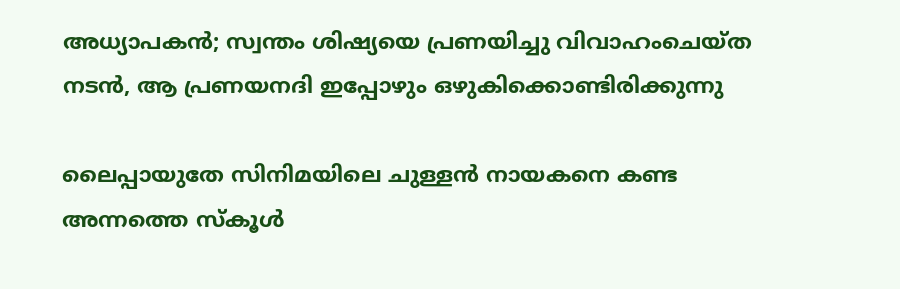അധ്യാപകന്‍; സ്വന്തം ശിഷ്യയെ പ്രണയിച്ചു വിവാഹംചെയ്ത നടന്‍, ആ പ്രണയനദി ഇപ്പോഴും ഒഴുകിക്കൊണ്ടിരിക്കുന്നു

ലൈപ്പായുതേ സിനിമയിലെ ചുള്ളന്‍ നായകനെ കണ്ട അന്നത്തെ സ്‌കൂള്‍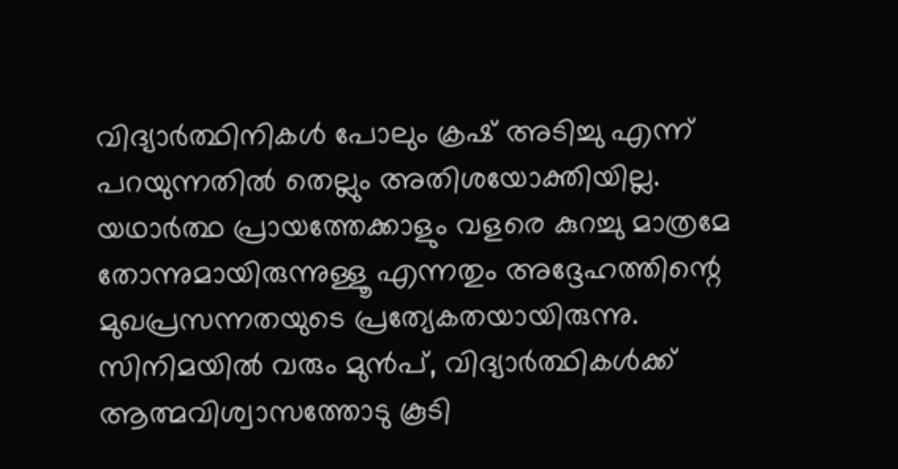വിദ്യാര്‍ത്ഥിനികള്‍ പോലും ക്രഷ് അടിച്ചു എന്ന് പറയുന്നതില്‍ തെല്ലും അതിശയോക്തിയില്ല. യഥാര്‍ത്ഥ പ്രായത്തേക്കാളും വളരെ കുറച്ചു മാത്രമേ തോന്നുമായിരുന്നുള്ളൂ എന്നതും അദ്ദേഹത്തിന്റെ മുഖപ്രസന്നതയുടെ പ്രത്യേകതയായിരുന്നു. സിനിമയില്‍ വരും മുന്‍പ്, വിദ്യാര്‍ത്ഥികള്‍ക്ക് ആത്മവിശ്വാസത്തോടു കൂടി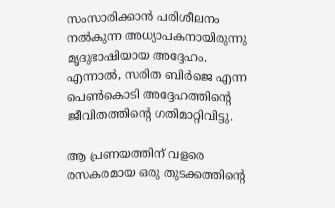സംസാരിക്കാന്‍ പരിശീലനം നല്‍കുന്ന അധ്യാപകനായിരുന്നു മൃദുഭാഷിയായ അദ്ദേഹം. എന്നാല്‍, സരിത ബിര്‍ജെ എന്ന പെണ്‍കൊടി അദ്ദേഹത്തിന്റെ ജീവിതത്തിന്റെ ഗതിമാറ്റിവിട്ടു.

ആ പ്രണയത്തിന് വളരെ രസകരമായ ഒരു തുടക്കത്തിന്റെ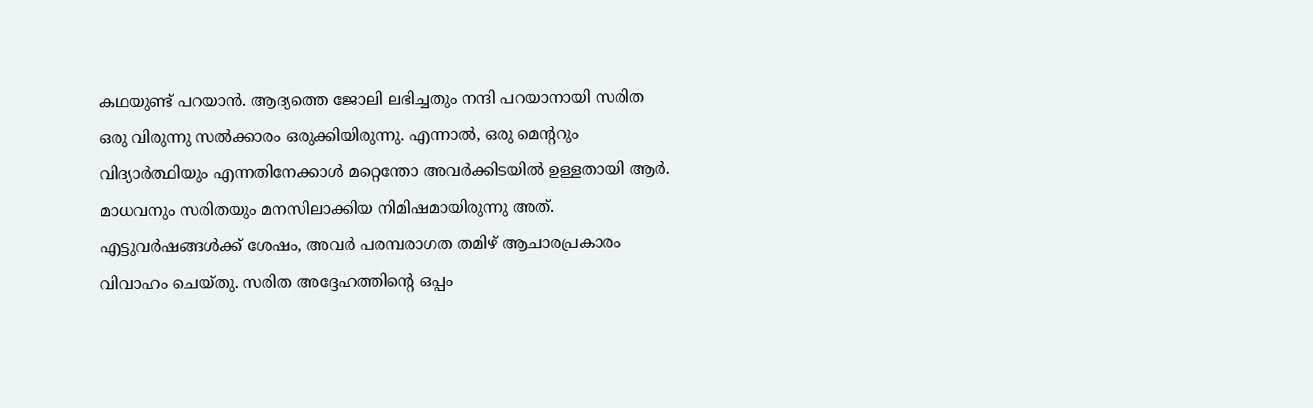കഥയുണ്ട് പറയാന്‍. ആദ്യത്തെ ജോലി ലഭിച്ചതും നന്ദി പറയാനായി സരിത ഒരു വിരുന്നു സല്‍ക്കാരം ഒരുക്കിയിരുന്നു. എന്നാല്‍, ഒരു മെന്ററും വിദ്യാര്‍ത്ഥിയും എന്നതിനേക്കാള്‍ മറ്റെന്തോ അവര്‍ക്കിടയില്‍ ഉള്ളതായി ആര്‍. മാധവനും സരിതയും മനസിലാക്കിയ നിമിഷമായിരുന്നു അത്. എട്ടുവര്‍ഷങ്ങള്‍ക്ക് ശേഷം, അവര്‍ പരമ്പരാഗത തമിഴ് ആചാരപ്രകാരം വിവാഹം ചെയ്തു. സരിത അദ്ദേഹത്തിന്റെ ഒപ്പം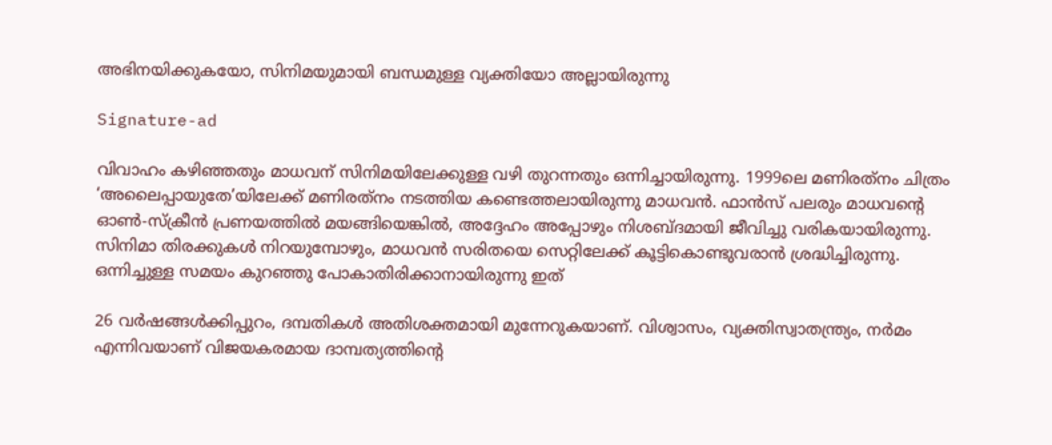അഭിനയിക്കുകയോ, സിനിമയുമായി ബന്ധമുള്ള വ്യക്തിയോ അല്ലായിരുന്നു

Signature-ad

വിവാഹം കഴിഞ്ഞതും മാധവന് സിനിമയിലേക്കുള്ള വഴി തുറന്നതും ഒന്നിച്ചായിരുന്നു. 1999ലെ മണിരത്‌നം ചിത്രം ‘അലൈപ്പായുതേ’യിലേക്ക് മണിരത്‌നം നടത്തിയ കണ്ടെത്തലായിരുന്നു മാധവന്‍. ഫാന്‍സ് പലരും മാധവന്റെ ഓണ്‍-സ്‌ക്രീന്‍ പ്രണയത്തില്‍ മയങ്ങിയെങ്കില്‍, അദ്ദേഹം അപ്പോഴും നിശബ്ദമായി ജീവിച്ചു വരികയായിരുന്നു. സിനിമാ തിരക്കുകള്‍ നിറയുമ്പോഴും, മാധവന്‍ സരിതയെ സെറ്റിലേക്ക് കൂട്ടികൊണ്ടുവരാന്‍ ശ്രദ്ധിച്ചിരുന്നു. ഒന്നിച്ചുള്ള സമയം കുറഞ്ഞു പോകാതിരിക്കാനായിരുന്നു ഇത്

26 വര്‍ഷങ്ങള്‍ക്കിപ്പുറം, ദമ്പതികള്‍ അതിശക്തമായി മുന്നേറുകയാണ്. വിശ്വാസം, വ്യക്തിസ്വാതന്ത്ര്യം, നര്‍മം എന്നിവയാണ് വിജയകരമായ ദാമ്പത്യത്തിന്റെ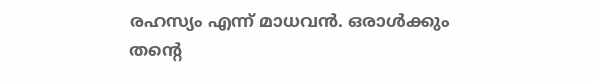രഹസ്യം എന്ന് മാധവന്‍. ഒരാള്‍ക്കും തന്റെ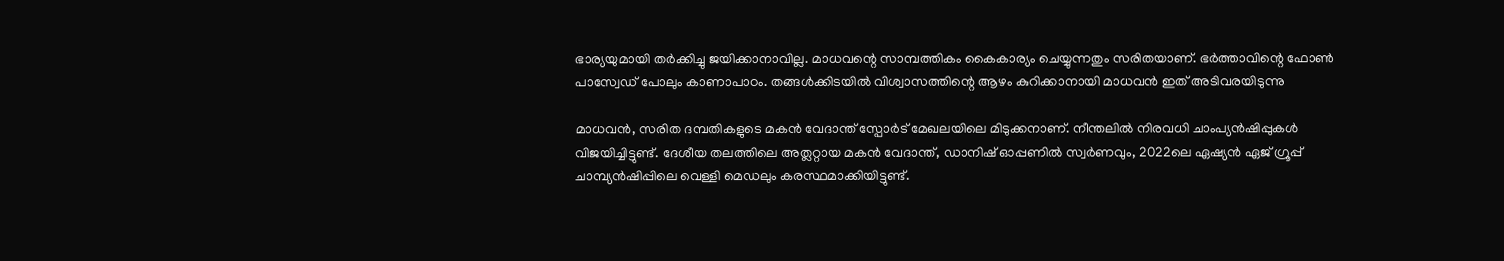ഭാര്യയുമായി തര്‍ക്കിച്ചു ജയിക്കാനാവില്ല. മാധവന്റെ സാമ്പത്തികം കൈകാര്യം ചെയ്യുന്നതും സരിതയാണ്. ഭര്‍ത്താവിന്റെ ഫോണ്‍ പാസ്വേഡ് പോലും കാണാപാഠം. തങ്ങള്‍ക്കിടയില്‍ വിശ്വാസത്തിന്റെ ആഴം കുറിക്കാനായി മാധവന്‍ ഇത് അടിവരയിടുന്നു

മാധവന്‍, സരിത ദമ്പതികളുടെ മകന്‍ വേദാന്ത് സ്പോര്‍ട് മേഖലയിലെ മിടുക്കനാണ്. നീന്തലില്‍ നിരവധി ചാംപ്യന്‍ഷിപ്പുകള്‍ വിജയിച്ചിട്ടുണ്ട്. ദേശീയ തലത്തിലെ അത്ലറ്റായ മകന്‍ വേദാന്ത്, ഡാനിഷ് ഓപ്പണില്‍ സ്വര്‍ണവും, 2022ലെ ഏഷ്യന്‍ ഏജ് ഗ്രൂപ്പ് ചാമ്പ്യന്‍ഷിപ്പിലെ വെള്ളി മെഡലും കരസ്ഥമാക്കിയിട്ടുണ്ട്.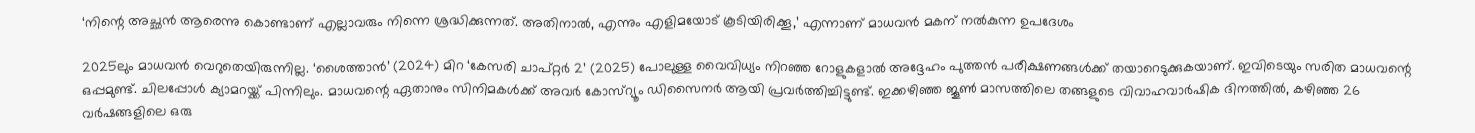‘നിന്റെ അച്ഛന്‍ ആരെന്നു കൊണ്ടാണ് എല്ലാവരും നിന്നെ ശ്രദ്ധിക്കുന്നത്. അതിനാല്‍, എന്നും എളിമയോട് കൂടിയിരിക്കൂ,’ എന്നാണ് മാധവന്‍ മകന് നല്‍കുന്ന ഉപദേശം

2025ലും മാധവന്‍ വെറുതെയിരുന്നില്ല. ‘ശൈത്താന്‍’ (2024) മിറ ‘കേസരി ചാപ്റ്റര്‍ 2’ (2025) പോലുള്ള വൈവിധ്യം നിറഞ്ഞ റോളുകളാല്‍ അദ്ദേഹം പുത്തന്‍ പരീക്ഷണങ്ങള്‍ക്ക് തയാറെടുക്കുകയാണ്. ഇവിടെയും സരിത മാധവന്റെ ഒപ്പമുണ്ട്. ചിലപ്പോള്‍ ക്യാമറയ്ക്ക് പിന്നിലും. മാധവന്റെ ഏതാനും സിനിമകള്‍ക്ക് അവര്‍ കോസ്‌റ്യൂം ഡിസൈനര്‍ ആയി പ്രവര്‍ത്തിച്ചിട്ടുണ്ട്. ഇക്കഴിഞ്ഞ ജൂണ്‍ മാസത്തിലെ തങ്ങളുടെ വിവാഹവാര്‍ഷിക ദിനത്തില്‍, കഴിഞ്ഞ 26 വര്‍ഷങ്ങളിലെ ഒരു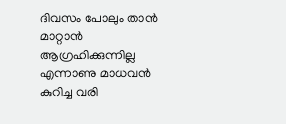ദിവസം പോലും താന്‍ മാറ്റാന്‍ ആഗ്രഹിക്കുന്നില്ല എന്നാണു മാധവന്‍ കുറിച്ച വരി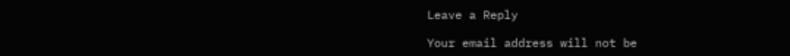Leave a Reply

Your email address will not be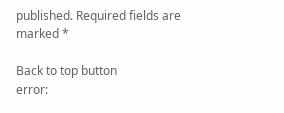published. Required fields are marked *

Back to top button
error: